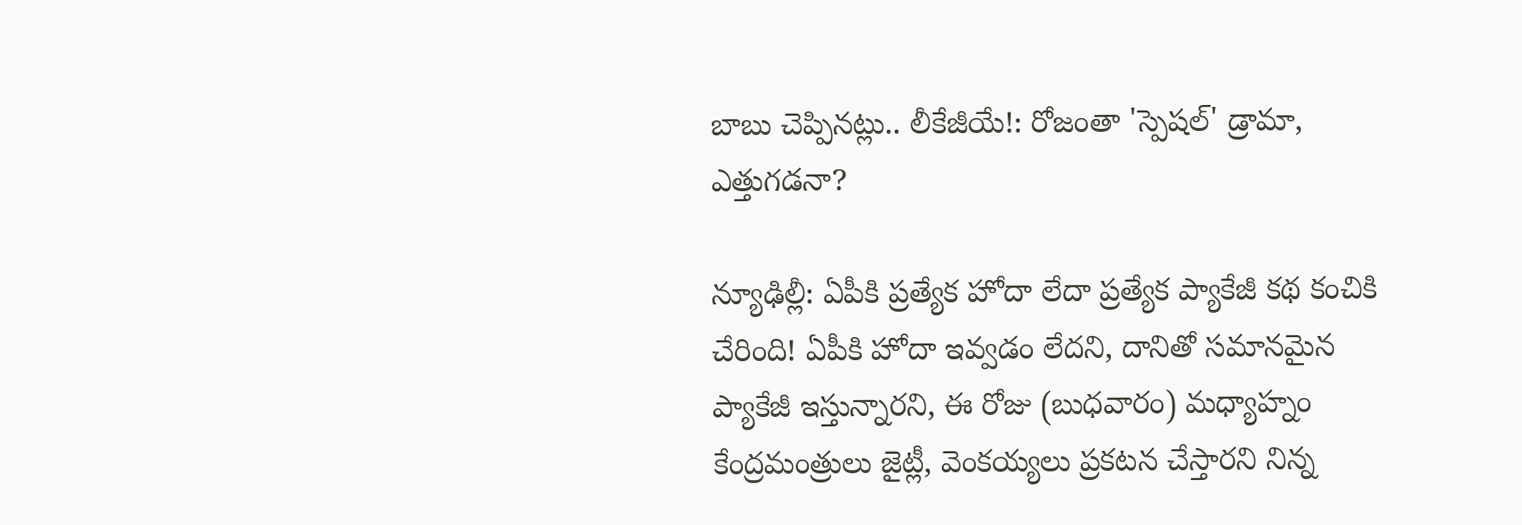బాబు చెప్పినట్లు.. లీకేజీయే!: రోజంతా 'స్పెషల్' డ్రామా, ఎత్తుగడనా?

న్యూఢిల్లీ: ఏపీకి ప్రత్యేక హోదా లేదా ప్రత్యేక ప్యాకేజీ కథ కంచికి చేరింది! ఏపీకి హోదా ఇవ్వడం లేదని, దానితో సమానమైన ప్యాకేజీ ఇస్తున్నారని, ఈ రోజు (బుధవారం) మధ్యాహ్నం కేంద్రమంత్రులు జైట్లీ, వెంకయ్యలు ప్రకటన చేస్తారని నిన్న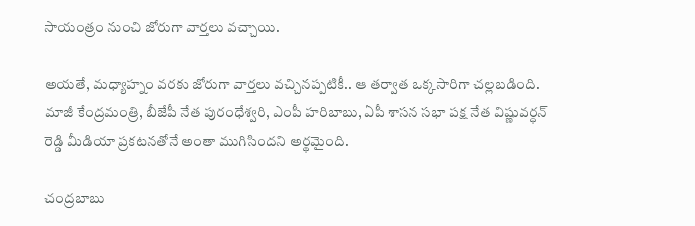సాయంత్రం నుంచి జోరుగా వార్తలు వచ్చాయి.

అయతే, మధ్యాహ్నం వరకు జోరుగా వార్తలు వచ్చినప్పటికీ.. ఆ తర్వాత ఒక్కసారిగా చల్లబడింది. మాజీ కేంద్రమంత్రి, బీజేపీ నేత పురంధేశ్వరి, ఎంపీ హరిబాబు, ఏపీ శాసన సభా పక్ష నేత విష్ణువర్ధన్ రెడ్డి మీడియా ప్రకటనతోనే అంతా ముగిసిందని అర్థమైంది.

చంద్రబాబు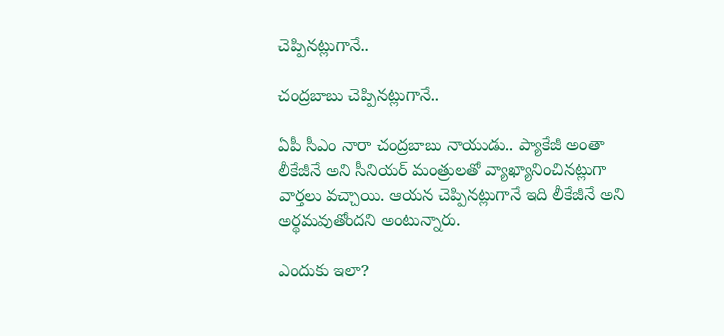చెప్పినట్లుగానే..

చంద్రబాబు చెప్పినట్లుగానే..

ఏపీ సీఎం నారా చంద్రబాబు నాయుడు.. ప్యాకేజీ అంతా లీకేజీనే అని సీనియర్ మంత్రులతో వ్యాఖ్యానించినట్లుగా వార్తలు వచ్చాయి. ఆయన చెప్పినట్లుగానే ఇది లీకేజీనే అని అర్థమవుతోందని అంటున్నారు.

ఎందుకు ఇలా?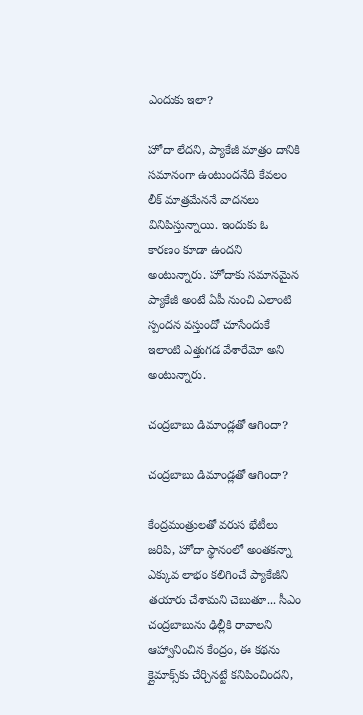ఎందుకు ఇలా?

హోదా లేదని, ప్యాకేజీ మాత్రం దానికి సమానంగా ఉంటుందనేది కేవలం లీక్ మాత్రమేననే వాదనలు వినిపిస్తున్నాయి. ఇందుకు ఓ కారణం కూడా ఉందని అంటున్నారు. హోదాకు సమానమైన ప్యాకేజీ అంటే ఏపీ నుంచి ఎలాంటి స్పందన వస్తుందో చూసేందుకే ఇలాంటి ఎత్తుగడ వేశారేమో అని అంటున్నారు.

చంద్రబాబు డిమాండ్లతో ఆగిందా?

చంద్రబాబు డిమాండ్లతో ఆగిందా?

కేంద్రమంత్రులతో వరుస భేటీలు జరిపి, హోదా స్థానంలో అంతకన్నా ఎక్కువ లాభం కలిగించే ప్యాకేజీని తయారు చేశామని చెబుతూ... సీఎం చంద్రబాబును ఢిల్లీకి రావాలని ఆహ్వానించిన కేంద్రం, ఈ కథను క్లైమాక్స్‌కు చేర్చినట్టే కనిపించిందని,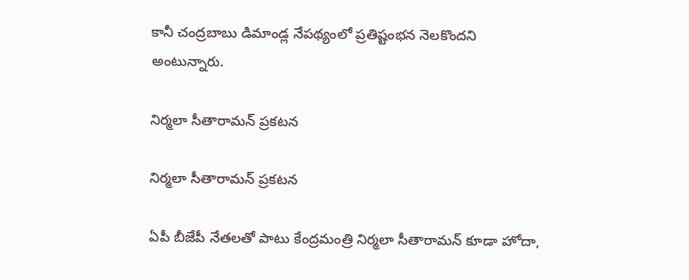కానీ చంద్రబాబు డిమాండ్ల నేపథ్యంలో ప్రతిష్టంభన నెలకొందని అంటున్నారు.

నిర్మలా సీతారామన్ ప్రకటన

నిర్మలా సీతారామన్ ప్రకటన

ఏపీ బీజేపీ నేతలతో పాటు కేంద్రమంత్రి నిర్మలా సీతారామన్ కూడా హోదా,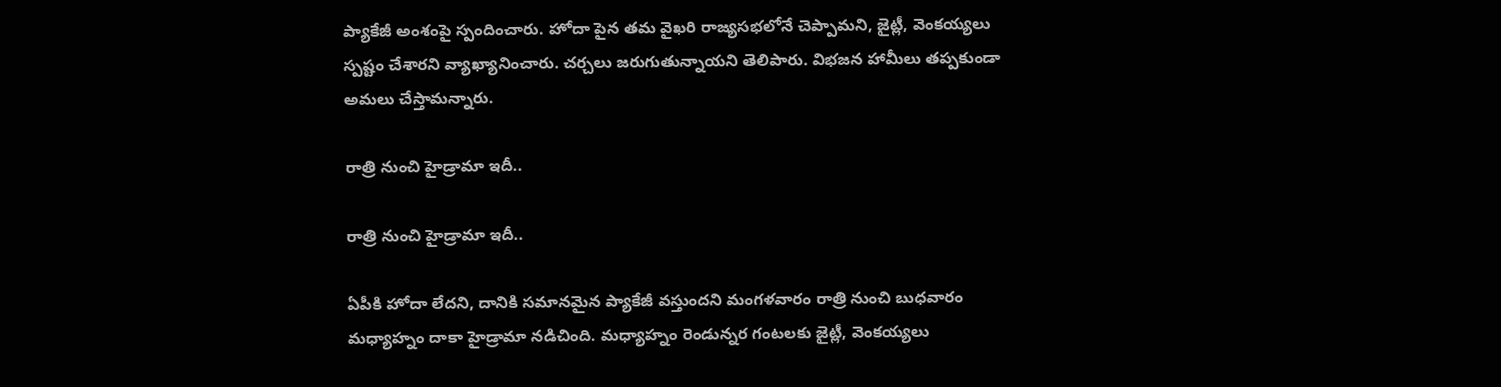ప్యాకేజీ అంశంపై స్పందించారు. హోదా పైన తమ వైఖరి రాజ్యసభలోనే చెప్పామని, జైట్లీ, వెంకయ్యలు స్పష్టం చేశారని వ్యాఖ్యానించారు. చర్చలు జరుగుతున్నాయని తెలిపారు. విభజన హామీలు తప్పకుండా అమలు చేస్తామన్నారు.

రాత్రి నుంచి హైడ్రామా ఇదీ..

రాత్రి నుంచి హైడ్రామా ఇదీ..

ఏపీకి హోదా లేదని, దానికి సమానమైన ప్యాకేజీ వస్తుందని మంగళవారం రాత్రి నుంచి బుధవారం మధ్యాహ్నం దాకా హైడ్రామా నడిచింది. మధ్యాహ్నం రెండున్నర గంటలకు జైట్లీ, వెంకయ్యలు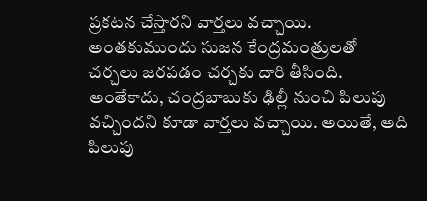ప్రకటన చేస్తారని వార్తలు వచ్చాయి. అంతకుముందు సుజన కేంద్రమంత్రులతో చర్చలు జరపడం చర్చకు దారి తీసింది. అంతేకాదు, చంద్రబాబుకు ఢిల్లీ నుంచి పిలుపు వచ్చిందని కూడా వార్తలు వచ్చాయి. అయితే, అది పిలుపు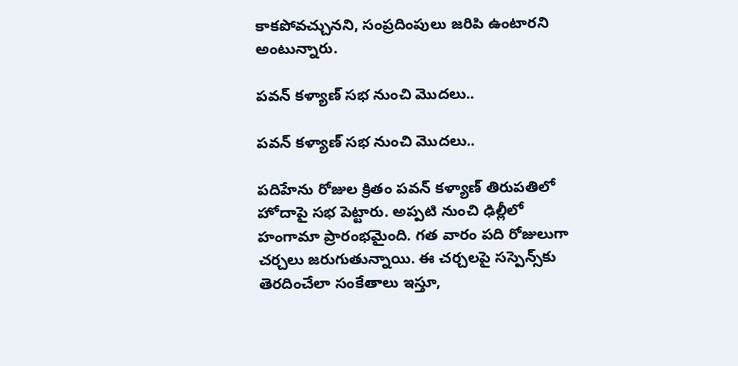కాకపోవచ్చునని, సంప్రదింపులు జరిపి ఉంటారని అంటున్నారు.

పవన్ కళ్యాణ్ సభ నుంచి మొదలు..

పవన్ కళ్యాణ్ సభ నుంచి మొదలు..

పదిహేను రోజుల క్రితం పవన్ కళ్యాణ్ తిరుపతిలో హోదాపై సభ పెట్టారు. అప్పటి నుంచి ఢిల్లీలో హంగామా ప్రారంభమైంది. గత వారం పది రోజులుగా చర్చలు జరుగుతున్నాయి. ఈ చర్చలపై సస్పెన్స్‌‌కు తెరదించేలా సంకేతాలు ఇస్తూ,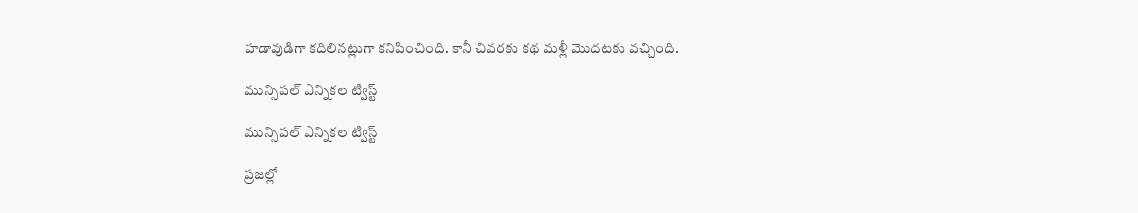హడావుడిగా కదిలినట్లుగా కనిపించింది. కానీ చివరకు కథ మళ్లీ మొదటకు వచ్చింది.

మున్సిపల్ ఎన్నికల ట్విస్ట్

మున్సిపల్ ఎన్నికల ట్విస్ట్

ప్రజల్లో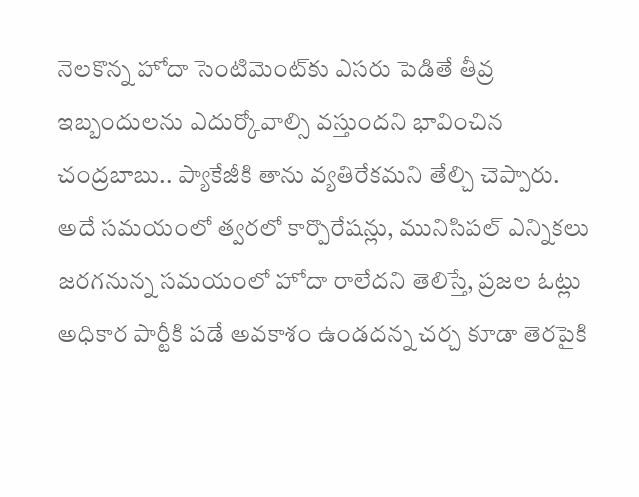నెలకొన్న హోదా సెంటిమెంట్‌కు ఎసరు పెడితే తీవ్ర ఇబ్బందులను ఎదుర్కోవాల్సి వస్తుందని భావించిన చంద్రబాబు.. ప్యాకేజీకి తాను వ్యతిరేకమని తేల్చి చెప్పారు. అదే సమయంలో త్వరలో కార్పొరేషన్లు, మునిసిపల్ ఎన్నికలు జరగనున్న సమయంలో హోదా రాలేదని తెలిస్తే, ప్రజల ఓట్లు అధికార పార్టీకి పడే అవకాశం ఉండదన్న చర్చ కూడా తెరపైకి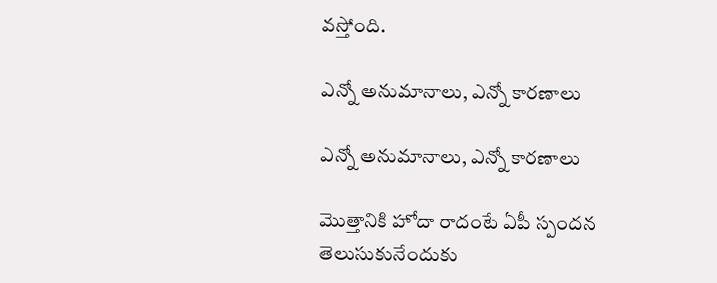వస్తోంది.

ఎన్నో అనుమానాలు, ఎన్నో కారణాలు

ఎన్నో అనుమానాలు, ఎన్నో కారణాలు

మొత్తానికి హోదా రాదంటే ఏపీ స్పందన తెలుసుకునేందుకు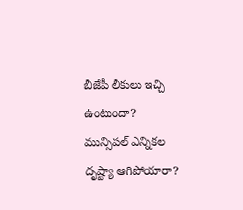బీజేపీ లీకులు ఇచ్చి ఉంటుందా? మున్సిపల్ ఎన్నికల దృష్ట్యా ఆగిపోయారా?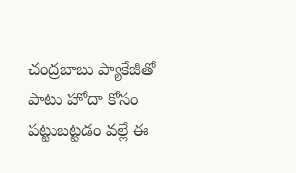చంద్రబాబు ప్యాకేజీతో పాటు హోదా కోసం పట్టుబట్టడం వల్లే ఈ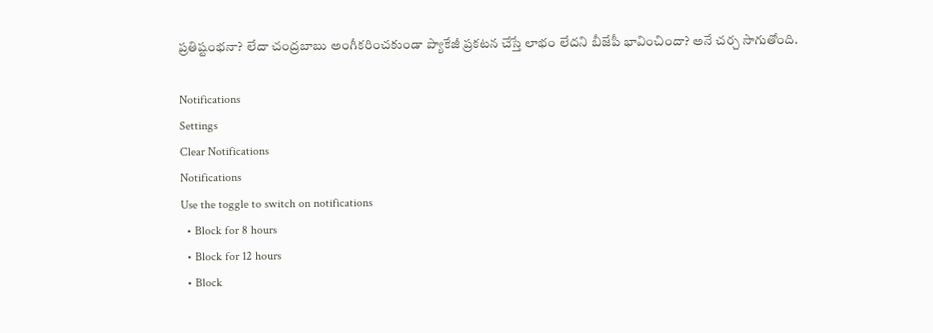ప్రతిష్టంభనా? లేదా చంద్రబాబు అంగీకరించకుండా ప్యాకేజీ ప్రకటన చేస్తే లాభం లేదని బీజేపీ భావించిందా? అనే చర్చ సాగుతోంది.

Notifications
Settings
Clear Notifications
Notifications
Use the toggle to switch on notifications
  • Block for 8 hours
  • Block for 12 hours
  • Block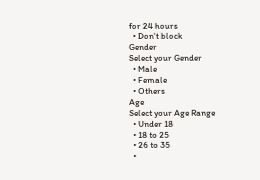for 24 hours
  • Don't block
Gender
Select your Gender
  • Male
  • Female
  • Others
Age
Select your Age Range
  • Under 18
  • 18 to 25
  • 26 to 35
  •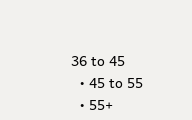36 to 45
  • 45 to 55
  • 55+